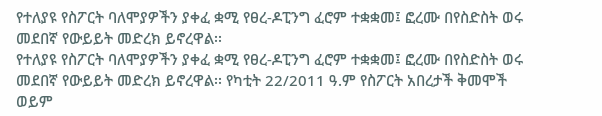የተለያዩ የስፖርት ባለሞያዎችን ያቀፈ ቋሚ የፀረ-ዶፒንግ ፈሮም ተቋቋመ፤ ፎረሙ በየስድስት ወሩ መደበኛ የውይይት መድረክ ይኖረዋል፡፡
የተለያዩ የስፖርት ባለሞያዎችን ያቀፈ ቋሚ የፀረ-ዶፒንግ ፈሮም ተቋቋመ፤ ፎረሙ በየስድስት ወሩ መደበኛ የውይይት መድረክ ይኖረዋል፡፡ የካቲት 22/2011 ዓ.ም የስፖርት አበረታች ቅመሞች ወይም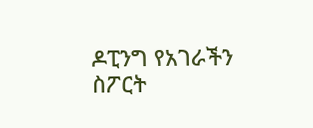ዶፒንግ የአገራችን ስፖርት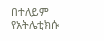በተለይም የአትሌቲክሱ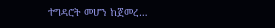ተግዳሮት መሆን ከጀመረ…